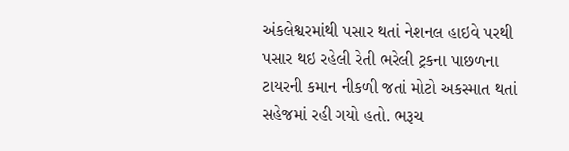અંકલેશ્વરમાંથી પસાર થતાં નેશનલ હાઇવે પરથી પસાર થઇ રહેલી રેતી ભરેલી ટ્રકના પાછળના ટાયરની કમાન નીકળી જતાં મોટો અકસ્માત થતાં સહેજમાં રહી ગયો હતો. ભરૂચ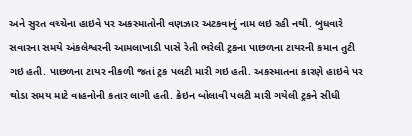અને સુરત વચ્ચેના હાઇવે પર અકસ્માતોની વણઝાર અટકવાનું નામ લઇ રહી નથી. બુધવારે સવારના સમયે અંકલેશ્વરની આમલાખાડી પાસે રેતી ભરેલી ટ્રકના પાછળના ટાયરની કમાન તુટી ગઇ હતી. પાછળના ટાયર નીકળી જતાં ટ્રક પલટી મારી ગઇ હતી. અકસ્માતના કારણે હાઇવે પર થોડા સમય માટે વાહનોની કતાર લાગી હતી. ક્રેઇન બોલાવી પલટી મારી ગયેલી ટ્રકને સીધી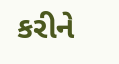કરીને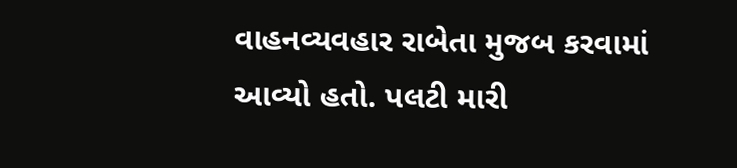વાહનવ્યવહાર રાબેતા મુજબ કરવામાં આવ્યો હતો. પલટી મારી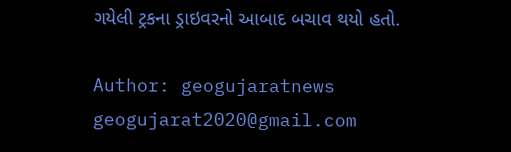ગયેલી ટ્રકના ડ્રાઇવરનો આબાદ બચાવ થયો હતો.

Author: geogujaratnews
geogujarat2020@gmail.com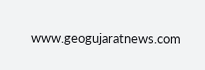www.geogujaratnews.com